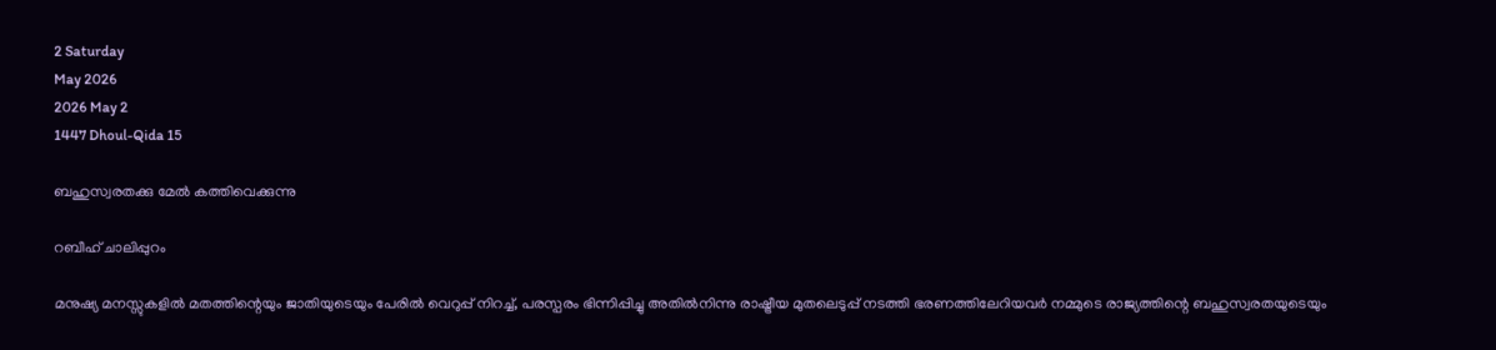2 Saturday
May 2026
2026 May 2
1447 Dhoul-Qida 15

ബഹുസ്വരതക്കു മേല്‍ കത്തിവെക്കുന്നു

റബീഹ് ചാലിപ്പുറം

മനുഷ്യ മനസ്സുകളില്‍ മതത്തിന്റെയും ജാതിയുടെയും പേരില്‍ വെറുപ്പ് നിറച്ച്, പരസ്പരം ഭിന്നിപ്പിച്ചു അതില്‍നിന്നു രാഷ്ട്രീയ മുതലെടുപ്പ് നടത്തി ഭരണത്തിലേറിയവര്‍ നമ്മുടെ രാജ്യത്തിന്റെ ബഹുസ്വരതയുടെയും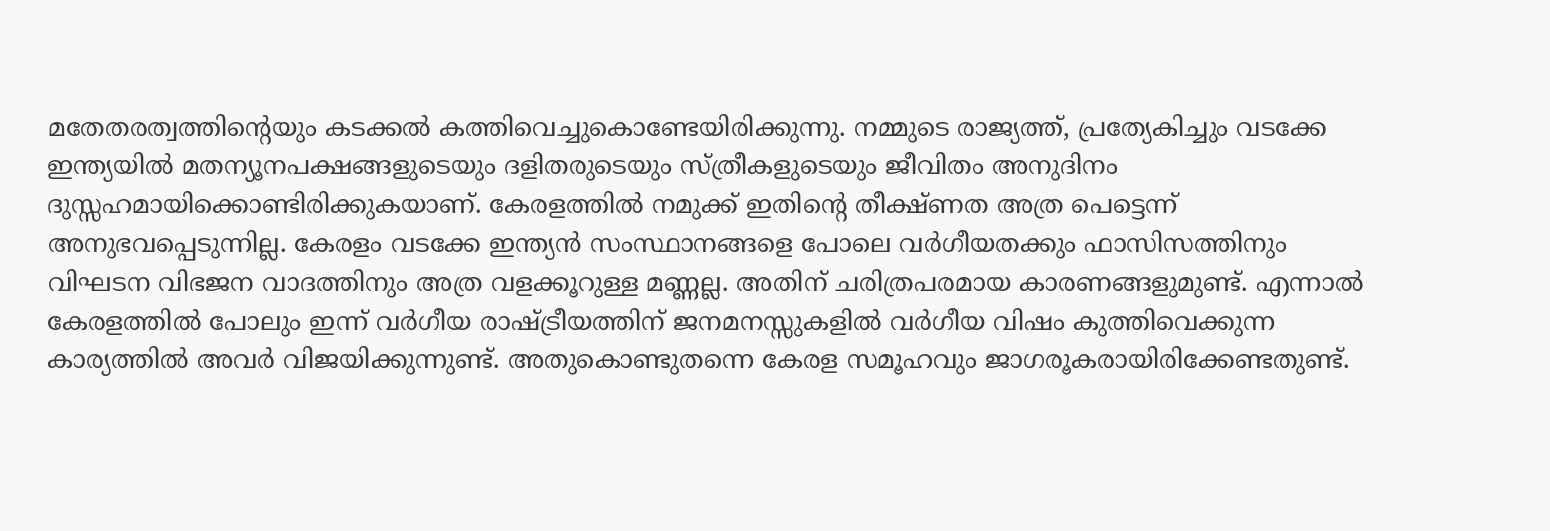മതേതരത്വത്തിന്റെയും കടക്കല്‍ കത്തിവെച്ചുകൊണ്ടേയിരിക്കുന്നു. നമ്മുടെ രാജ്യത്ത്, പ്രത്യേകിച്ചും വടക്കേ ഇന്ത്യയില്‍ മതന്യൂനപക്ഷങ്ങളുടെയും ദളിതരുടെയും സ്ത്രീകളുടെയും ജീവിതം അനുദിനം ദുസ്സഹമായിക്കൊണ്ടിരിക്കുകയാണ്. കേരളത്തില്‍ നമുക്ക് ഇതിന്റെ തീക്ഷ്ണത അത്ര പെട്ടെന്ന് അനുഭവപ്പെടുന്നില്ല. കേരളം വടക്കേ ഇന്ത്യന്‍ സംസ്ഥാനങ്ങളെ പോലെ വര്‍ഗീയതക്കും ഫാസിസത്തിനും വിഘടന വിഭജന വാദത്തിനും അത്ര വളക്കൂറുള്ള മണ്ണല്ല. അതിന് ചരിത്രപരമായ കാരണങ്ങളുമുണ്ട്. എന്നാല്‍ കേരളത്തില്‍ പോലും ഇന്ന് വര്‍ഗീയ രാഷ്ട്രീയത്തിന് ജനമനസ്സുകളില്‍ വര്‍ഗീയ വിഷം കുത്തിവെക്കുന്ന കാര്യത്തില്‍ അവര്‍ വിജയിക്കുന്നുണ്ട്. അതുകൊണ്ടുതന്നെ കേരള സമൂഹവും ജാഗരൂകരായിരിക്കേണ്ടതുണ്ട്.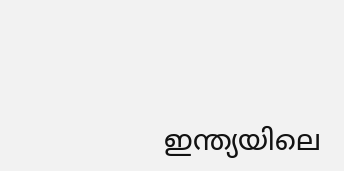ഇന്ത്യയിലെ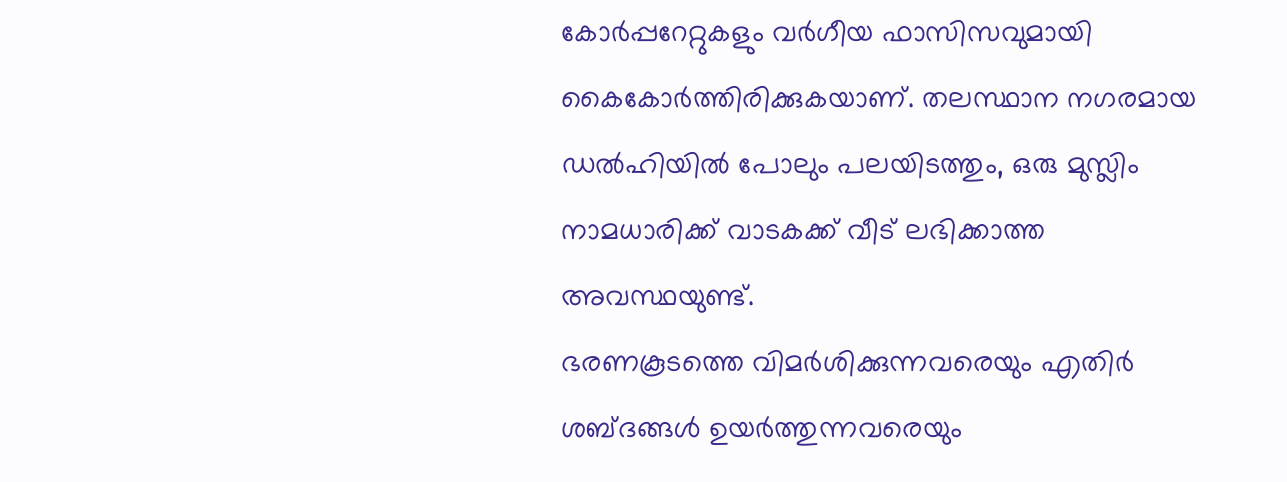കോര്‍പ്പറേറ്റുകളും വര്‍ഗീയ ഫാസിസവുമായി കൈകോര്‍ത്തിരിക്കുകയാണ്. തലസ്ഥാന നഗരമായ ഡല്‍ഹിയില്‍ പോലും പലയിടത്തും, ഒരു മുസ്ലിം നാമധാരിക്ക് വാടകക്ക് വീട് ലഭിക്കാത്ത അവസ്ഥയുണ്ട്.
ഭരണകൂടത്തെ വിമര്‍ശിക്കുന്നവരെയും എതിര്‍ ശബ്ദങ്ങള്‍ ഉയര്‍ത്തുന്നവരെയും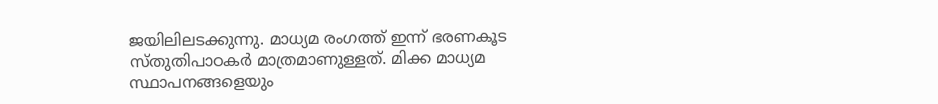ജയിലിലടക്കുന്നു. മാധ്യമ രംഗത്ത് ഇന്ന് ഭരണകൂട സ്തുതിപാഠകര്‍ മാത്രമാണുള്ളത്. മിക്ക മാധ്യമ സ്ഥാപനങ്ങളെയും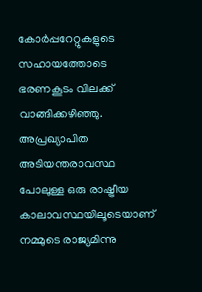കോര്‍പ്പറേറ്റുകളുടെ സഹായത്തോടെ ഭരണകൂടം വിലക്ക് വാങ്ങിക്കഴിഞ്ഞു. അപ്രഖ്യാപിത അടിയന്തരാവസ്ഥ പോലുള്ള ഒരു രാഷ്ട്രീയ കാലാവസ്ഥയിലൂടെയാണ് നമ്മുടെ രാജ്യമിന്നു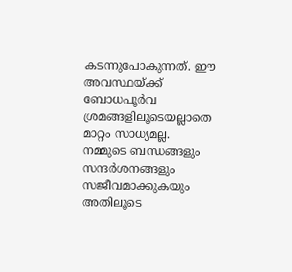കടന്നുപോകുന്നത്. ഈ അവസ്ഥയ്ക്ക് ബോധപൂര്‍വ ശ്രമങ്ങളിലൂടെയല്ലാതെ മാറ്റം സാധ്യമല്ല. നമ്മുടെ ബന്ധങ്ങളും സന്ദര്‍ശനങ്ങളും സജീവമാക്കുകയും അതിലൂടെ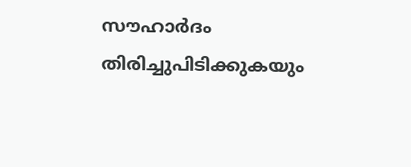സൗഹാര്‍ദം തിരിച്ചുപിടിക്കുകയും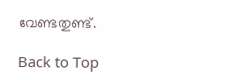വേണ്ടതുണ്ട്.

Back to Top